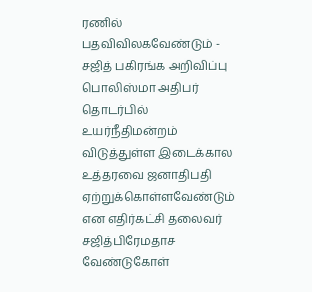ரணில் பதவிவிலகவேண்டும் - சஜித் பகிரங்க அறிவிப்பு
பொலிஸ்மா அதிபர் தொடர்பில் உயர்நீதிமன்றம் விடுத்துள்ள இடைக்கால உத்தரவை ஜனாதிபதி ஏற்றுக்கொள்ளவேண்டும் என எதிர்கட்சி தலைவர் சஜித்பிரேமதாச வேண்டுகோள்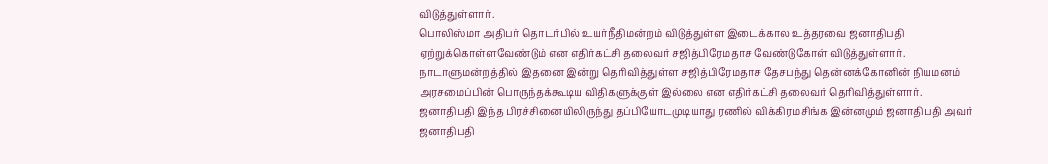விடுத்துள்ளார்.
பொலிஸ்மா அதிபர் தொடர்பில் உயர்நீதிமன்றம் விடுத்துள்ள இடைக்கால உத்தரவை ஜனாதிபதி ஏற்றுக்கொள்ளவேண்டும் என எதிர்கட்சி தலைவர் சஜித்பிரேமதாச வேண்டுகோள் விடுத்துள்ளார்.
நாடாளுமன்றத்தில் இதனை இன்று தெரிவித்துள்ள சஜித்பிரேமதாச தேசபந்து தென்னக்கோனின் நியமனம் அரசமைப்பின் பொருந்தக்கூடிய விதிகளுக்குள் இல்லை என எதிர்கட்சி தலைவர் தெரிவித்துள்ளார்.
ஜனாதிபதி இந்த பிரச்சினையிலிருந்து தப்பியோடமுடியாது ரணில் விக்கிரமசிங்க இன்னமும் ஜனாதிபதி அவர் ஜனாதிபதி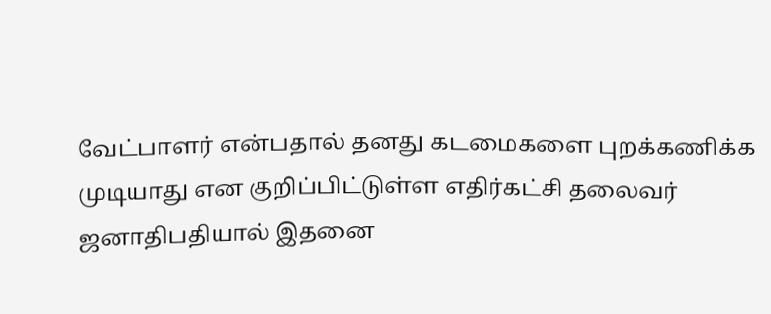வேட்பாளர் என்பதால் தனது கடமைகளை புறக்கணிக்க முடியாது என குறிப்பிட்டுள்ள எதிர்கட்சி தலைவர் ஜனாதிபதியால் இதனை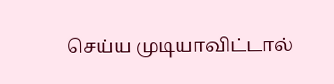செய்ய முடியாவிட்டால்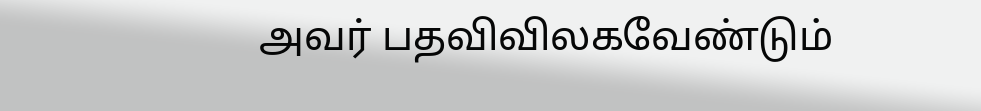அவர் பதவிவிலகவேண்டும்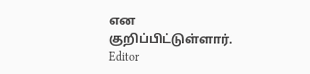என குறிப்பிட்டுள்ளார்.
Editor